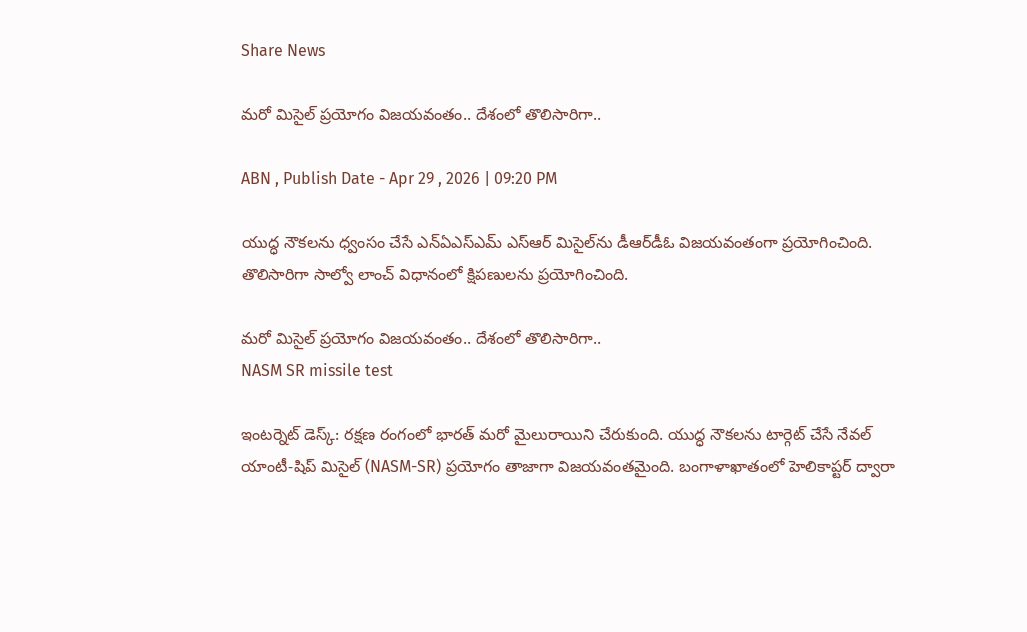Share News

మరో మిసైల్‌ ప్రయోగం విజయవంతం.. దేశంలో తొలిసారిగా..

ABN , Publish Date - Apr 29 , 2026 | 09:20 PM

యుద్ధ నౌకలను ధ్వంసం చేసే ఎన్ఏఎస్‌ఎమ్ ఎస్ఆర్ మిసైల్‌ను డీఆర్‌డీఓ విజయవంతంగా ప్రయోగించింది. తొలిసారిగా సాల్వో లాంచ్ విధానంలో క్షిపణులను ప్రయోగించింది.

మరో మిసైల్‌ ప్రయోగం విజయవంతం.. దేశంలో తొలిసారిగా..
NASM SR missile test

ఇంటర్నెట్ డెస్క్: రక్షణ రంగంలో భారత్ మరో మైలురాయిని చేరుకుంది. యుద్ధ నౌకలను టార్గెట్ చేసే నేవల్ యాంటీ-షిప్ మిసైల్ (NASM-SR) ప్రయోగం తాజాగా విజయవంతమైంది. బంగాళాఖాతంలో హెలికాప్టర్ ద్వారా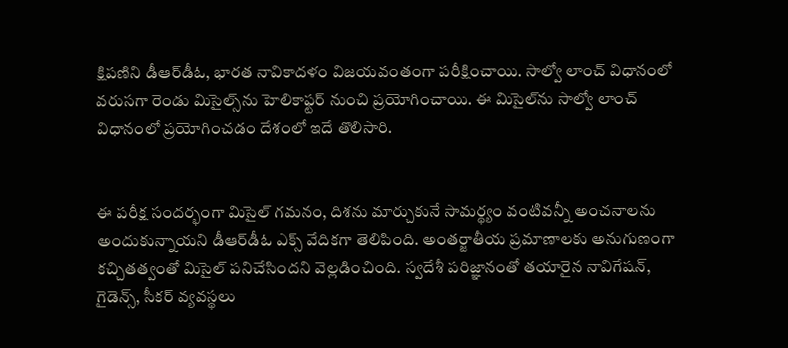క్షిపణిని డీఆర్‌డీఓ, భారత నావికాదళం విజయవంతంగా పరీక్షించాయి. సాల్వో లాంచ్ విధానంలో వరుసగా రెండు మిసైల్స్‌ను హెలికాఫ్టర్ నుంచి ప్రయోగించాయి. ఈ మిసైల్‌ను సాల్వో లాంచ్ విధానంలో ప్రయోగించడం దేశంలో ఇదే తొలిసారి.


ఈ పరీక్ష సందర్భంగా మిసైల్‌ గమనం, దిశను మార్చుకునే సామర్థ్యం వంటివన్నీ అంచనాలను అందుకున్నాయని డీఆర్‌డీఓ ఎక్స్ వేదికగా తెలిపింది. అంతర్జాతీయ ప్రమాణాలకు అనుగుణంగా కచ్చితత్వంతో మిసైల్ పనిచేసిందని వెల్లడించింది. స్వదేశీ పరిజ్ఞానంతో తయారైన నావిగేషన్, గైడెన్స్, సీకర్ వ్యవస్థలు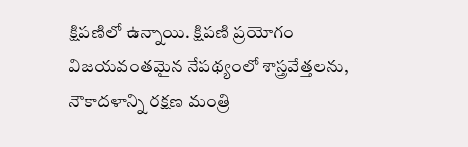క్షిపణిలో ఉన్నాయి. క్షిపణి ప్రయోగం విజయవంతమైన నేపథ్యంలో శాస్త్రవేత్తలను, నౌకాదళాన్ని రక్షణ మంత్రి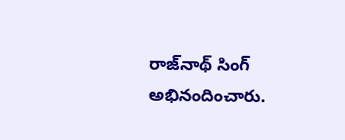రాజ్‌నాథ్ సింగ్ అభినందించారు.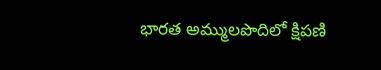భారత అమ్ములపొదిలో క్షిపణి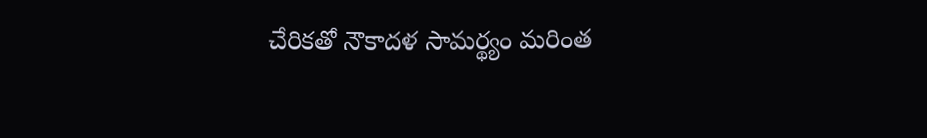చేరికతో నౌకాదళ సామర్థ్యం మరింత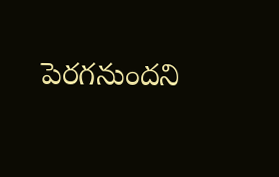పెరగనుందని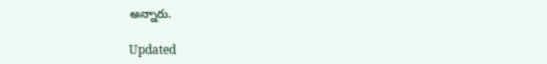అన్నారు.

Updated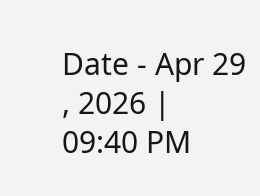Date - Apr 29 , 2026 | 09:40 PM